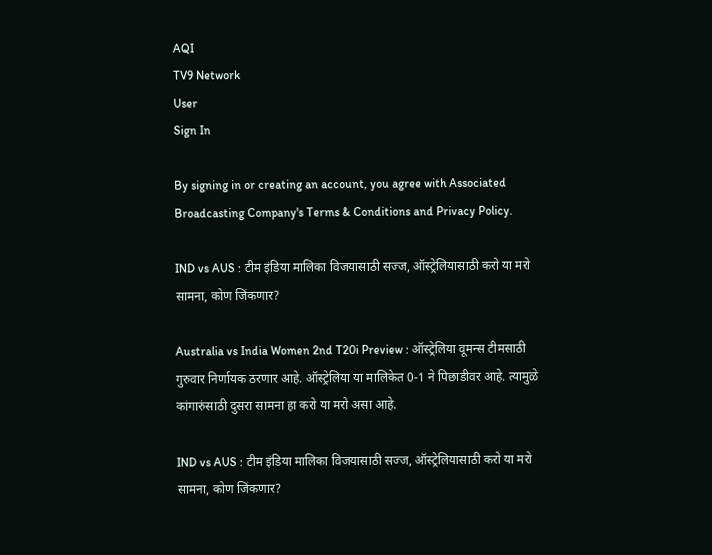AQI
TV9 Network
User
Sign In

By signing in or creating an account, you agree with Associated Broadcasting Company's Terms & Conditions and Privacy Policy.

IND vs AUS : टीम इंडिया मालिका विजयासाठी सज्ज, ऑस्ट्रेलियासाठी करो या मरो सामना, कोण जिंकणार?

Australia vs India Women 2nd T20i Preview : ऑस्ट्रेलिया वूमन्स टीमसाठी गुरुवार निर्णायक ठरणार आहे. ऑस्ट्रेलिया या मालिकेत 0-1 ने पिछाडीवर आहे. त्यामुळे कांगारुंसाठी दुसरा सामना हा करो या मरो असा आहे.

IND vs AUS : टीम इंडिया मालिका विजयासाठी सज्ज, ऑस्ट्रेलियासाठी करो या मरो सामना, कोण जिंकणार?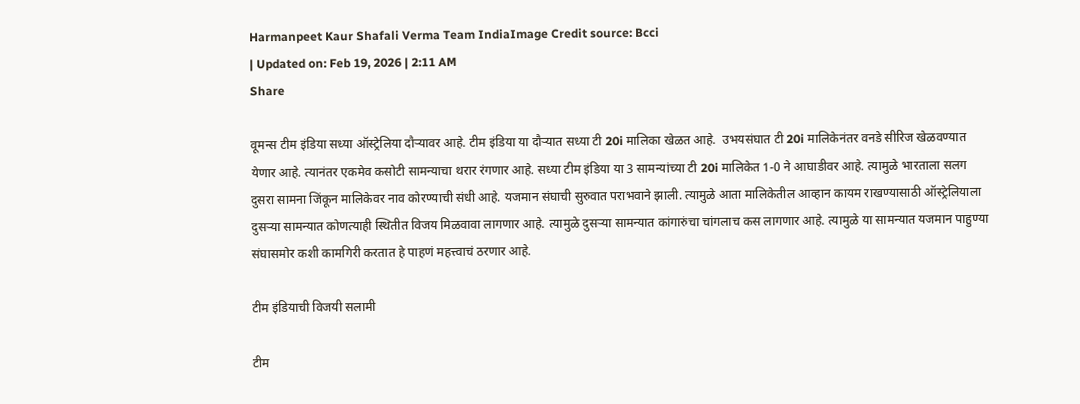Harmanpeet Kaur Shafali Verma Team IndiaImage Credit source: Bcci
| Updated on: Feb 19, 2026 | 2:11 AM
Share

वूमन्स टीम इंडिया सध्या ऑस्ट्रेलिया दौऱ्यावर आहे. टीम इंडिया या दौऱ्यात सध्या टी 20i मालिका खेळत आहे.  उभयसंघात टी 20i मालिकेनंतर वनडे सीरिज खेळवण्यात येणार आहे. त्यानंतर एकमेव कसोटी सामन्याचा थरार रंगणार आहे. सध्या टीम इंडिया या 3 सामन्यांच्या टी 20i मालिकेत 1-0 ने आघाडीवर आहे. त्यामुळे भारताला सलग दुसरा सामना जिंकून मालिकेवर नाव कोरण्याची संधी आहे. यजमान संघाची सुरुवात पराभवाने झाली. त्यामुळे आता मालिकेतील आव्हान कायम राखण्यासाठी ऑस्ट्रेलियाला दुसऱ्या सामन्यात कोणत्याही स्थितीत विजय मिळवावा लागणार आहे. त्यामुळे दुसर्‍या सामन्यात कांगारुंचा चांगलाच कस लागणार आहे. त्यामुळे या सामन्यात यजमान पाहुण्या संघासमोर कशी कामगिरी करतात हे पाहणं महत्त्वाचं ठरणार आहे.

टीम इंडियाची विजयी सलामी

टीम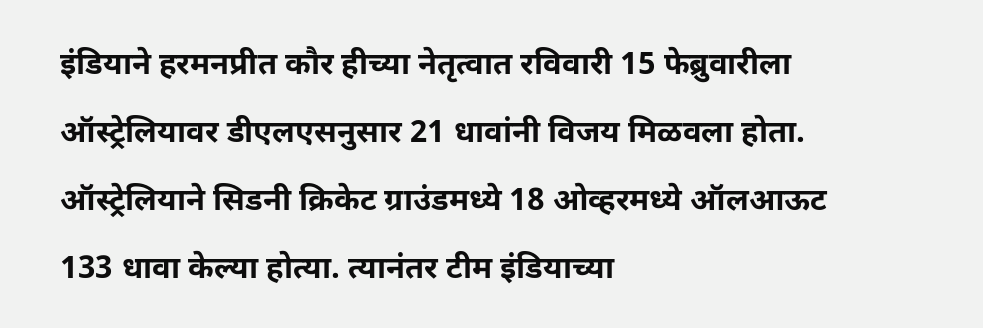इंडियाने हरमनप्रीत कौर हीच्या नेतृत्वात रविवारी 15 फेब्रुवारीला ऑस्ट्रेलियावर डीएलएसनुसार 21 धावांनी विजय मिळवला होता. ऑस्ट्रेलियाने सिडनी क्रिकेट ग्राउंडमध्ये 18 ओव्हरमध्ये ऑलआऊट 133 धावा केल्या होत्या. त्यानंतर टीम इंडियाच्या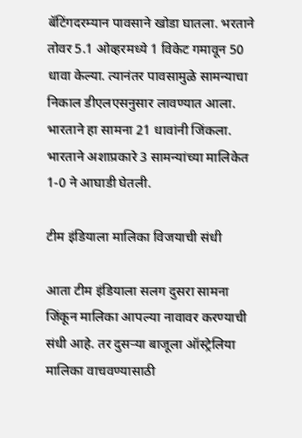बॅटिंगदरम्यान पावसाने खोडा घातला. भरताने तोवर 5.1 ओव्हरमध्ये 1 विकेट गमावून 50 धावा केल्या. त्यानंतर पावसामुळे सामन्याचा निकाल डीएलएसनुसार लावण्यात आला. भारताने हा सामना 21 धावांनी जिंकला. भारताने अशाप्रकारे 3 सामन्यांच्या मालिकेत 1-0 ने आघाडी घेतली.

टीम इंडियाला मालिका विजयाची संधी

आता टीम इंडियाला सलग दुसरा सामना जिंकून मालिका आपल्या नावावर करण्याची संधी आहे. तर दुसऱ्या बाजूला ऑस्ट्रेलिया मालिका वाचवण्यासाठी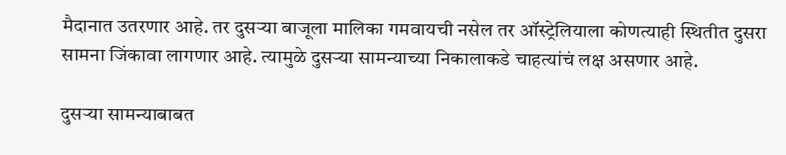मैदानात उतरणार आहे. तर दुसऱ्या बाजूला मालिका गमवायची नसेल तर ऑस्ट्रेलियाला कोणत्याही स्थितीत दुसरा सामना जिंकावा लागणार आहे. त्यामुळे दुसऱ्या सामन्याच्या निकालाकडे चाहत्यांचं लक्ष असणार आहे.

दुसऱ्या सामन्याबाबत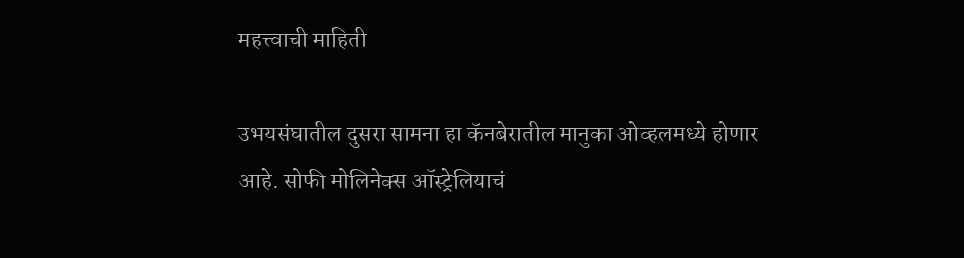महत्त्वाची माहिती

उभयसंघातील दुसरा सामना हा कॅनबेरातील मानुका ओव्हलमध्ये होणार आहे. सोफी मोलिनेक्स ऑस्ट्रेलियाचं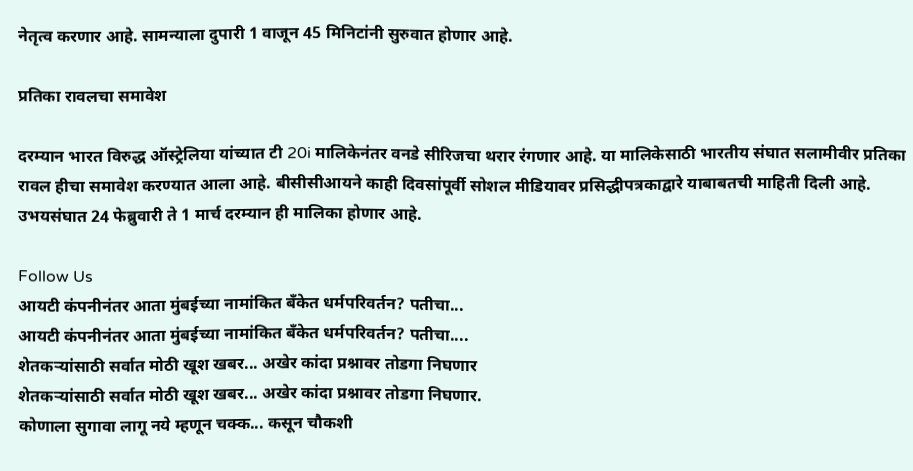नेतृत्व करणार आहे. सामन्याला दुपारी 1 वाजून 45 मिनिटांनी सुरुवात होणार आहे.

प्रतिका रावलचा समावेश

दरम्यान भारत विरुद्ध ऑस्ट्रेलिया यांच्यात टी 20i मालिकेनंतर वनडे सीरिजचा थरार रंगणार आहे. या मालिकेसाठी भारतीय संघात सलामीवीर प्रतिका रावल हीचा समावेश करण्यात आला आहे. बीसीसीआयने काही दिवसांपूर्वी सोशल मीडियावर प्रसिद्धीपत्रकाद्वारे याबाबतची माहिती दिली आहे. उभयसंघात 24 फेब्रुवारी ते 1 मार्च दरम्यान ही मालिका होणार आहे.

Follow Us
आयटी कंपनीनंतर आता मुंबईच्या नामांकित बँकेत धर्मपरिवर्तन? पतीचा...
आयटी कंपनीनंतर आता मुंबईच्या नामांकित बँकेत धर्मपरिवर्तन? पतीचा....
शेतकऱ्यांसाठी सर्वात मोठी खूश खबर... अखेर कांदा प्रश्नावर तोडगा निघणार
शेतकऱ्यांसाठी सर्वात मोठी खूश खबर... अखेर कांदा प्रश्नावर तोडगा निघणार.
कोणाला सुगावा लागू नये म्हणून चक्क... कसून चौकशी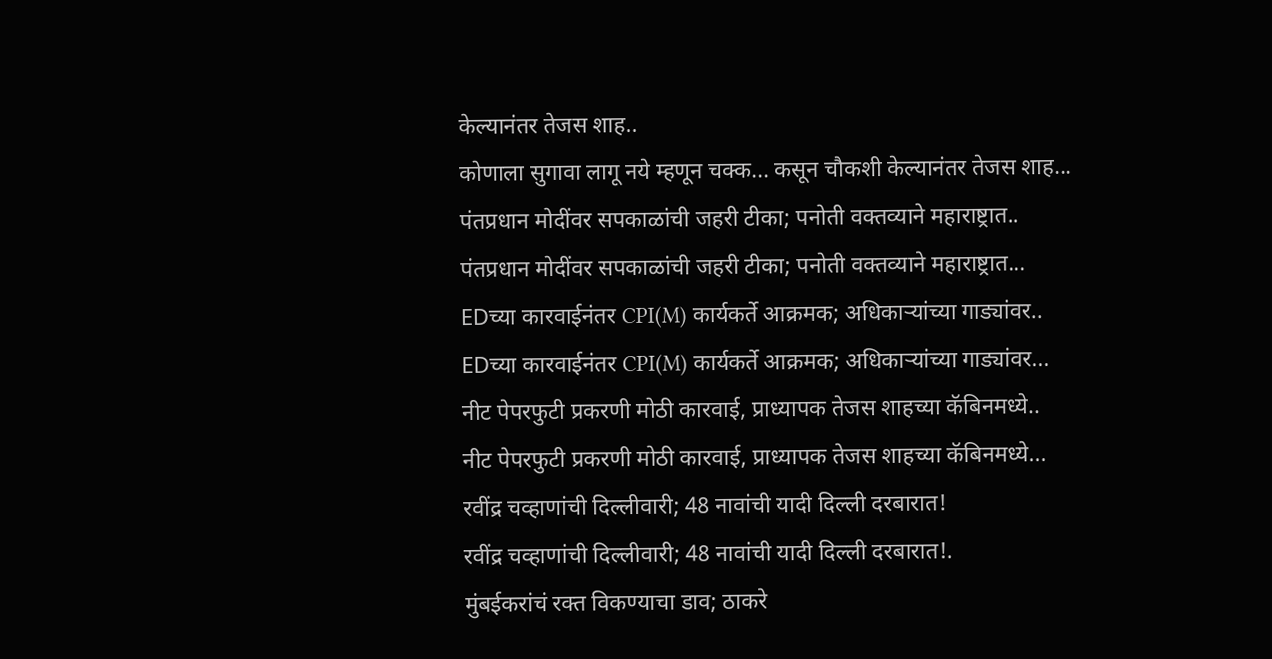केल्यानंतर तेजस शाह..
कोणाला सुगावा लागू नये म्हणून चक्क... कसून चौकशी केल्यानंतर तेजस शाह...
पंतप्रधान मोदींवर सपकाळांची जहरी टीका; पनोती वक्तव्याने महाराष्ट्रात..
पंतप्रधान मोदींवर सपकाळांची जहरी टीका; पनोती वक्तव्याने महाराष्ट्रात...
EDच्या कारवाईनंतर CPI(M) कार्यकर्ते आक्रमक; अधिकाऱ्यांच्या गाड्यांवर..
EDच्या कारवाईनंतर CPI(M) कार्यकर्ते आक्रमक; अधिकाऱ्यांच्या गाड्यांवर...
नीट पेपरफुटी प्रकरणी मोठी कारवाई, प्राध्यापक तेजस शाहच्या कॅबिनमध्ये..
नीट पेपरफुटी प्रकरणी मोठी कारवाई, प्राध्यापक तेजस शाहच्या कॅबिनमध्ये...
रवींद्र चव्हाणांची दिल्लीवारी; 48 नावांची यादी दिल्ली दरबारात!
रवींद्र चव्हाणांची दिल्लीवारी; 48 नावांची यादी दिल्ली दरबारात!.
मुंबईकरांचं रक्त विकण्याचा डाव; ठाकरे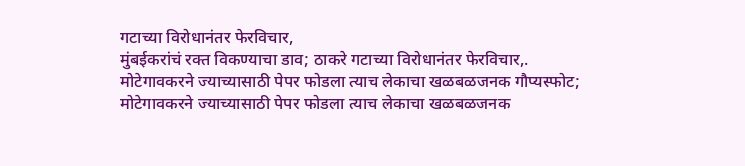गटाच्या विरोधानंतर फेरविचार,
मुंबईकरांचं रक्त विकण्याचा डाव; ठाकरे गटाच्या विरोधानंतर फेरविचार,.
मोटेगावकरने ज्याच्यासाठी पेपर फोडला त्याच लेकाचा खळबळजनक गौप्यस्फोट;
मोटेगावकरने ज्याच्यासाठी पेपर फोडला त्याच लेकाचा खळबळजनक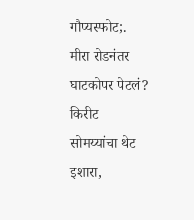गौप्यस्फोट;.
मीरा रोडनंतर घाटकोपर पेटलं? किरीट सोमय्यांचा थेट इशारा,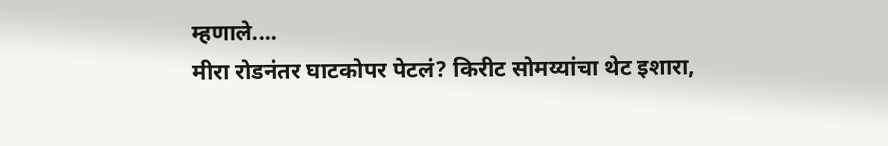म्हणाले....
मीरा रोडनंतर घाटकोपर पेटलं? किरीट सोमय्यांचा थेट इशारा,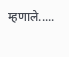म्हणाले.....